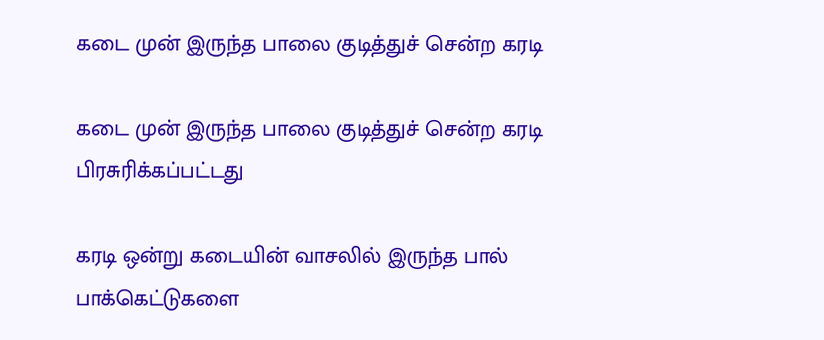கடை முன் இருந்த பாலை குடித்துச் சென்ற கரடி

கடை முன் இருந்த பாலை குடித்துச் சென்ற கரடி
பிரசுரிக்கப்பட்டது

கரடி ஒன்று கடையின் வாசலில் இருந்த பால் பாக்கெட்டுகளை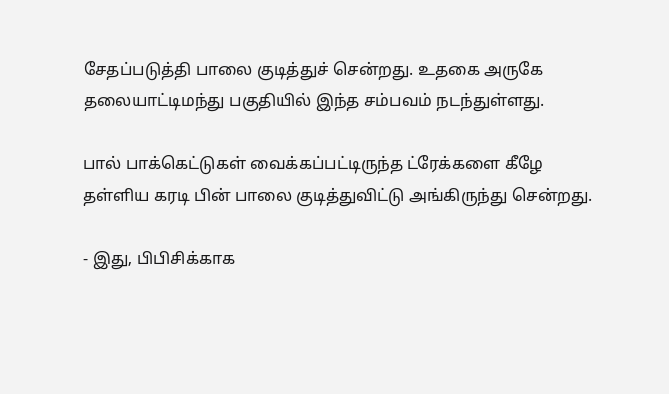சேதப்படுத்தி பாலை குடித்துச் சென்றது. உதகை அருகே தலையாட்டிமந்து பகுதியில் இந்த சம்பவம் நடந்துள்ளது.

பால் பாக்கெட்டுகள் வைக்கப்பட்டிருந்த ட்ரேக்களை கீழே தள்ளிய கரடி பின் பாலை குடித்துவிட்டு அங்கிருந்து சென்றது.

- இது, பிபிசிக்காக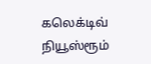கலெக்டிவ் நியூஸ்ரூம்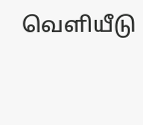வெளியீடு